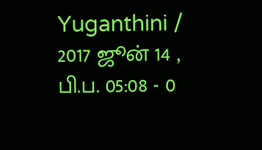Yuganthini / 2017 ஜூன் 14 , பி.ப. 05:08 - 0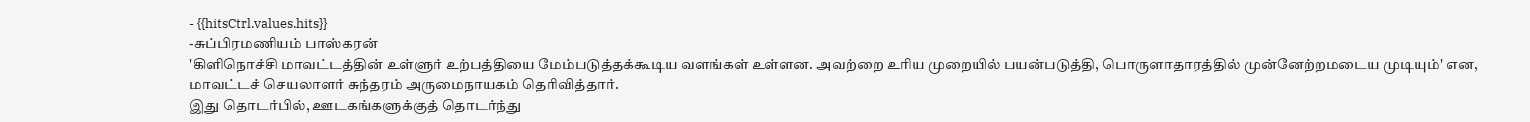- {{hitsCtrl.values.hits}}
-சுப்பிரமணியம் பாஸ்கரன்
'கிளிநொச்சி மாவட்டத்தின் உள்ளுர் உற்பத்தியை மேம்படுத்தக்கூடிய வளங்கள் உள்ளன. அவற்றை உரிய முறையில் பயன்படுத்தி, பொருளாதாரத்தில் முன்னேற்றமடைய முடியும்' என, மாவட்டச் செயலாளர் சுந்தரம் அருமைநாயகம் தெரிவித்தார்.
இது தொடர்பில், ஊடகங்களுக்குத் தொடர்ந்து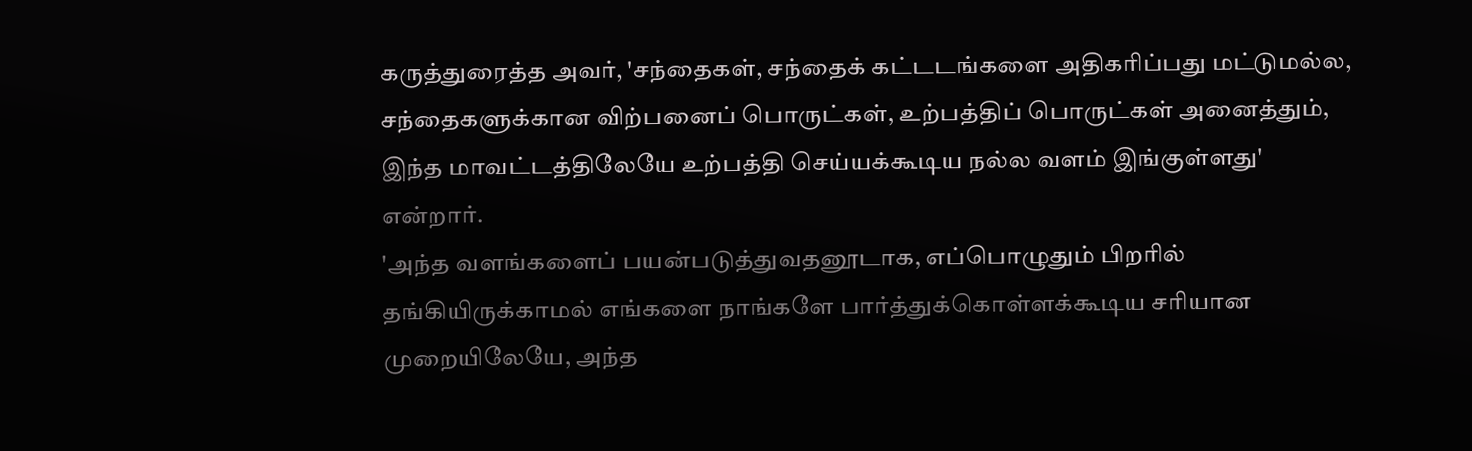கருத்துரைத்த அவர், 'சந்தைகள், சந்தைக் கட்டடங்களை அதிகரிப்பது மட்டுமல்ல, சந்தைகளுக்கான விற்பனைப் பொருட்கள், உற்பத்திப் பொருட்கள் அனைத்தும், இந்த மாவட்டத்திலேயே உற்பத்தி செய்யக்கூடிய நல்ல வளம் இங்குள்ளது' என்றார்.
'அந்த வளங்களைப் பயன்படுத்துவதனூடாக, எப்பொழுதும் பிறரில் தங்கியிருக்காமல் எங்களை நாங்களே பார்த்துக்கொள்ளக்கூடிய சரியான முறையிலேயே, அந்த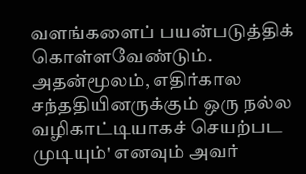வளங்களைப் பயன்படுத்திக் கொள்ளவேண்டும். அதன்மூலம், எதிர்கால சந்ததியினருக்கும் ஒரு நல்ல வழிகாட்டியாகச் செயற்பட முடியும்' எனவும் அவர்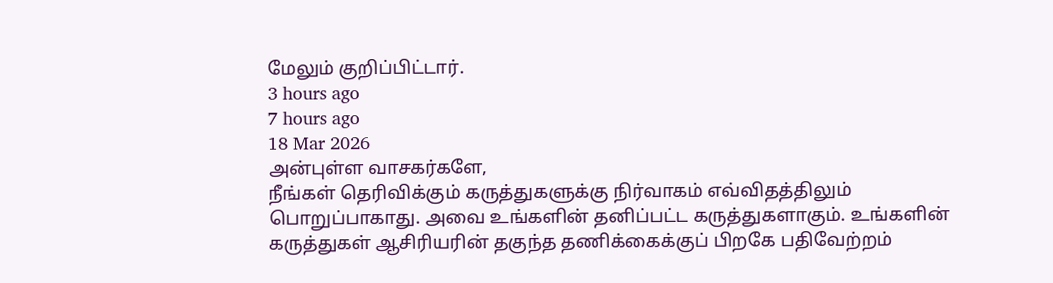மேலும் குறிப்பிட்டார்.
3 hours ago
7 hours ago
18 Mar 2026
அன்புள்ள வாசகர்களே,
நீங்கள் தெரிவிக்கும் கருத்துகளுக்கு நிர்வாகம் எவ்விதத்திலும் பொறுப்பாகாது. அவை உங்களின் தனிப்பட்ட கருத்துகளாகும். உங்களின் கருத்துகள் ஆசிரியரின் தகுந்த தணிக்கைக்குப் பிறகே பதிவேற்றம்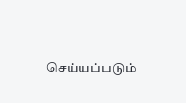செய்யப்படும்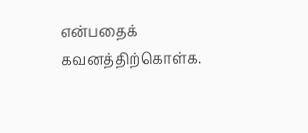என்பதைக் கவனத்திற்கொள்க.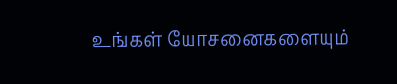உங்கள் யோசனைகளையும்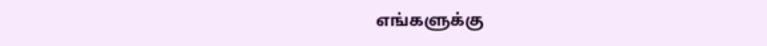எங்களுக்கு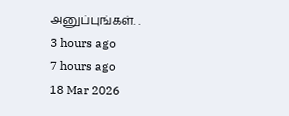அனுப்புங்கள். .
3 hours ago
7 hours ago
18 Mar 2026